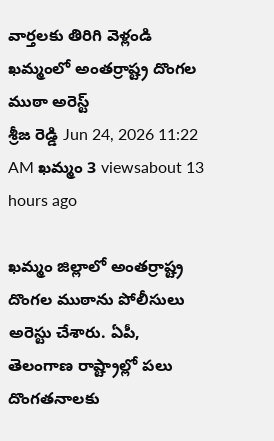వార్తలకు తిరిగి వెళ్లండి
ఖమ్మంలో అంతర్రాష్ట్ర దొంగల ముఠా అరెస్ట్
శ్రీజ రెడ్డి Jun 24, 2026 11:22 AM ఖమ్మం 3 viewsabout 13 hours ago

ఖమ్మం జిల్లాలో అంతర్రాష్ట్ర దొంగల ముఠాను పోలీసులు అరెస్టు చేశారు. ఏపీ, తెలంగాణ రాష్ట్రాల్లో పలు దొంగతనాలకు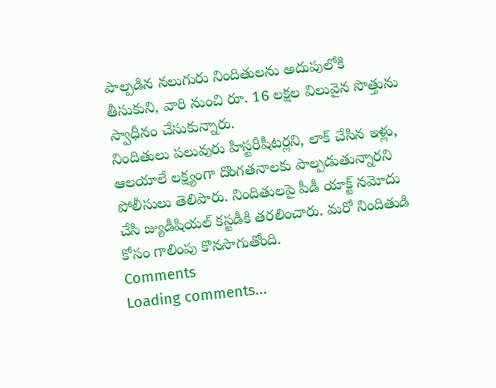పాల్పడిన నలుగురు నిందితులను అదుపులోకి తీసుకుని, వారి నుంచి రూ. 16 లక్షల విలువైన సొత్తును స్వాధీనం చేసుకున్నారు.
నిందితులు పలువురు హిస్టరీషీటర్లని, లాక్ చేసిన ఇళ్లు, ఆలయాలే లక్ష్యంగా దొంగతనాలకు పాల్పడుతున్నారని పోలీసులు తెలిపారు. నిందితులపై పీడీ యాక్ట్ నమోదు చేసి జ్యుడీషియల్ కస్టడీకి తరలించారు. మరో నిందితుడి కోసం గాలింపు కొనసాగుతోంది.
Comments
Loading comments...